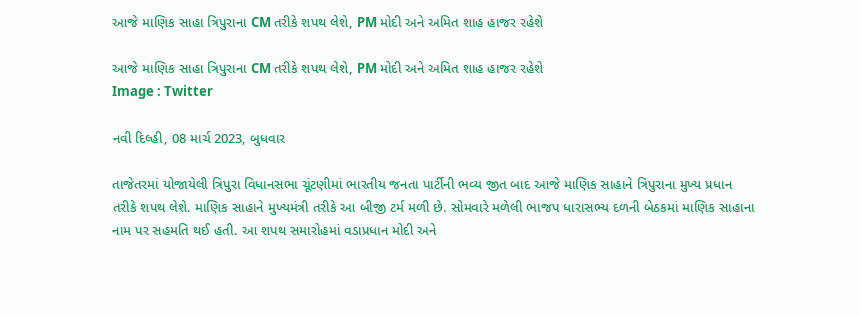આજે માણિક સાહા ત્રિપુરાના CM તરીકે શપથ લેશે, PM મોદી અને અમિત શાહ હાજર રહેશે

આજે માણિક સાહા ત્રિપુરાના CM તરીકે શપથ લેશે, PM મોદી અને અમિત શાહ હાજર રહેશે
Image : Twitter

નવી દિલ્હી, 08 માર્ચ 2023, બુધવાર

તાજેતરમાં યોજાયેલી ત્રિપુરા વિધાનસભા ચૂંટણીમાં ભારતીય જનતા પાર્ટીની ભવ્ય જીત બાદ આજે માણિક સાહાને ત્રિપુરાના મુખ્ય પ્રધાન તરીકે શપથ લેશે. માણિક સાહાને મુખ્યમંત્રી તરીકે આ બીજી ટર્મ મળી છે. સોમવારે મળેલી ભાજપ ધારાસભ્ય દળની બેઠકમાં માણિક સાહાના નામ પર સહમતિ થઈ હતી. આ શપથ સમારોહમાં વડાપ્રધાન મોદી અને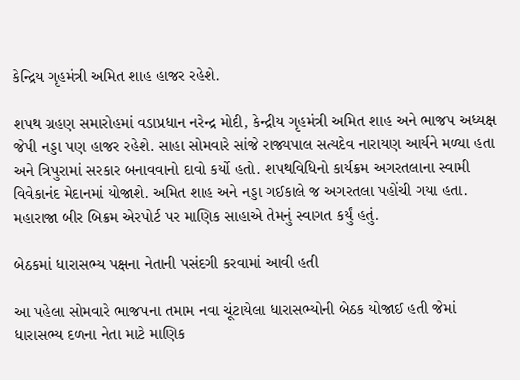કેન્દ્રિય ગૃહમંત્રી અમિત શાહ હાજર રહેશે.

શપથ ગ્રહણ સમારોહમાં વડાપ્રધાન નરેન્દ્ર મોદી, કેન્દ્રીય ગૃહમંત્રી અમિત શાહ અને ભાજપ અધ્યક્ષ જેપી નડ્ડા પણ હાજર રહેશે. સાહા સોમવારે સાંજે રાજ્યપાલ સત્યદેવ નારાયણ આર્યને મળ્યા હતા અને ત્રિપુરામાં સરકાર બનાવવાનો દાવો કર્યો હતો. શપથવિધિનો કાર્યક્રમ અગરતલાના સ્વામી વિવેકાનંદ મેદાનમાં યોજાશે. અમિત શાહ અને નડ્ડા ગઈકાલે જ અગરતલા પહોંચી ગયા હતા. મહારાજા બીર બિક્રમ એરપોર્ટ પર માણિક સાહાએ તેમનું સ્વાગત કર્યું હતું.

બેઠકમાં ધારાસભ્ય પક્ષના નેતાની પસંદગી કરવામાં આવી હતી

આ પહેલા સોમવારે ભાજપના તમામ નવા ચૂંટાયેલા ધારાસભ્યોની બેઠક યોજાઈ હતી જેમાં ધારાસભ્ય દળના નેતા માટે માણિક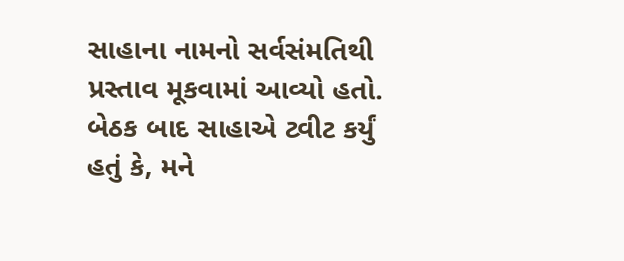સાહાના નામનો સર્વસંમતિથી પ્રસ્તાવ મૂકવામાં આવ્યો હતો. બેઠક બાદ સાહાએ ટ્વીટ કર્યું હતું કે, મને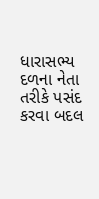ધારાસભ્ય દળના નેતા તરીકે પસંદ કરવા બદલ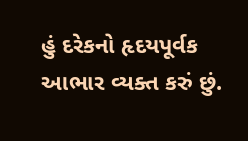હું દરેકનો હૃદયપૂર્વક આભાર વ્યક્ત કરું છું.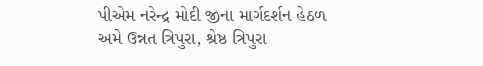પીએમ નરેન્દ્ર મોદી જીના માર્ગદર્શન હેઠળ અમે ઉન્નત ત્રિપુરા, શ્રેષ્ઠ ત્રિપુરા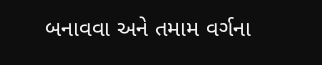બનાવવા અને તમામ વર્ગના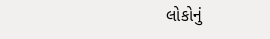લોકોનું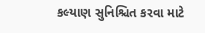કલ્યાણ સુનિશ્ચિત કરવા માટે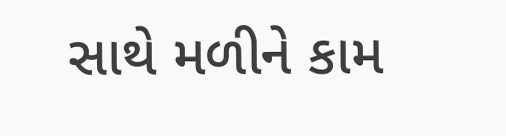સાથે મળીને કામ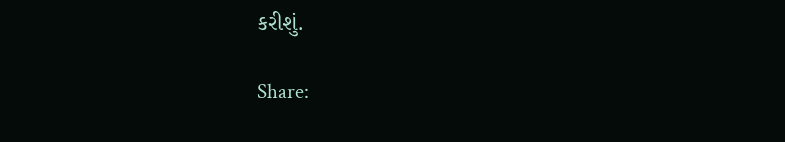કરીશું.

Share: